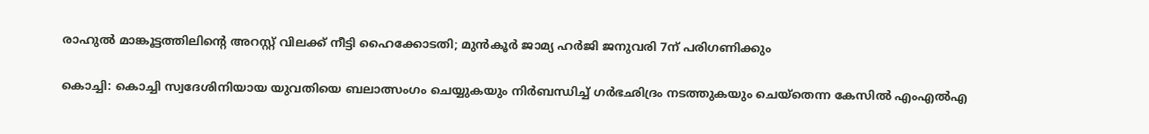രാഹുൽ മാങ്കൂട്ടത്തിലിന്റെ അറസ്റ്റ് വിലക്ക് നീട്ടി ഹൈക്കോടതി; മുൻകൂർ ജാമ്യ ഹർജി ജനുവരി 7ന് പരിഗണിക്കും

കൊച്ചി: കൊച്ചി സ്വദേശിനിയായ യുവതിയെ ബലാത്സംഗം ചെയ്യുകയും നിർബന്ധിച്ച് ഗർഭഛിദ്രം നടത്തുകയും ചെയ്തെന്ന കേസിൽ എംഎൽഎ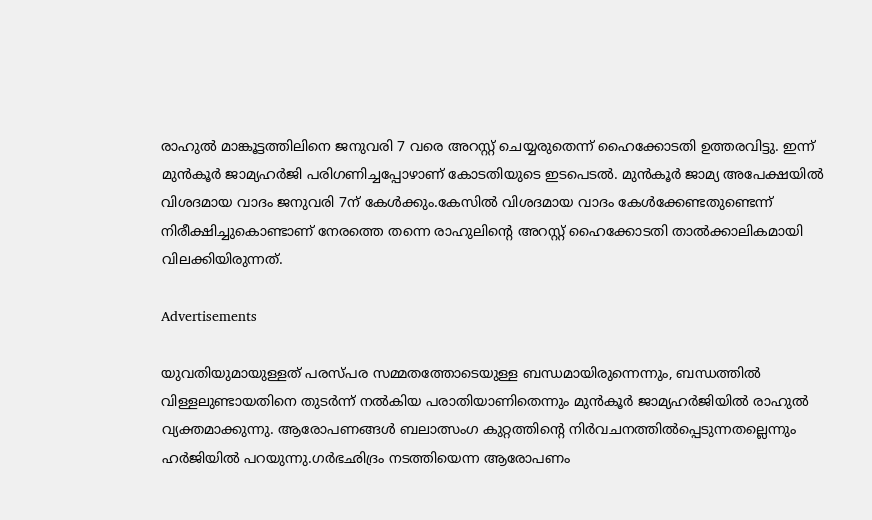രാഹുൽ മാങ്കൂട്ടത്തിലിനെ ജനുവരി 7 വരെ അറസ്റ്റ് ചെയ്യരുതെന്ന് ഹൈക്കോടതി ഉത്തരവിട്ടു. ഇന്ന് മുൻകൂർ ജാമ്യഹർജി പരിഗണിച്ചപ്പോഴാണ് കോടതിയുടെ ഇടപെടൽ. മുൻകൂർ ജാമ്യ അപേക്ഷയിൽ വിശദമായ വാദം ജനുവരി 7ന് കേൾക്കും.കേസിൽ വിശദമായ വാദം കേൾക്കേണ്ടതുണ്ടെന്ന് നിരീക്ഷിച്ചുകൊണ്ടാണ് നേരത്തെ തന്നെ രാഹുലിന്റെ അറസ്റ്റ് ഹൈക്കോടതി താൽക്കാലികമായി വിലക്കിയിരുന്നത്.

Advertisements

യുവതിയുമായുള്ളത് പരസ്പര സമ്മതത്തോടെയുള്ള ബന്ധമായിരുന്നെന്നും, ബന്ധത്തിൽ വിള്ളലുണ്ടായതിനെ തുടർന്ന് നൽകിയ പരാതിയാണിതെന്നും മുൻകൂർ ജാമ്യഹർജിയിൽ രാഹുൽ വ്യക്തമാക്കുന്നു. ആരോപണങ്ങൾ ബലാത്സംഗ കുറ്റത്തിന്റെ നിർവചനത്തിൽപ്പെടുന്നതല്ലെന്നും ഹർജിയിൽ പറയുന്നു.ഗർഭഛിദ്രം നടത്തിയെന്ന ആരോപണം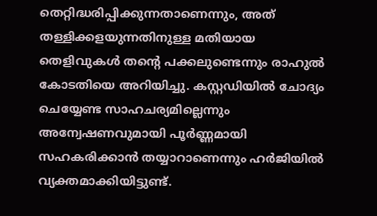തെറ്റിദ്ധരിപ്പിക്കുന്നതാണെന്നും, അത് തള്ളിക്കളയുന്നതിനുള്ള മതിയായ തെളിവുകൾ തന്റെ പക്കലുണ്ടെന്നും രാഹുൽ കോടതിയെ അറിയിച്ചു. കസ്റ്റഡിയിൽ ചോദ്യം ചെയ്യേണ്ട സാഹചര്യമില്ലെന്നും അന്വേഷണവുമായി പൂർണ്ണമായി സഹകരിക്കാൻ തയ്യാറാണെന്നും ഹർജിയിൽ വ്യക്തമാക്കിയിട്ടുണ്ട്.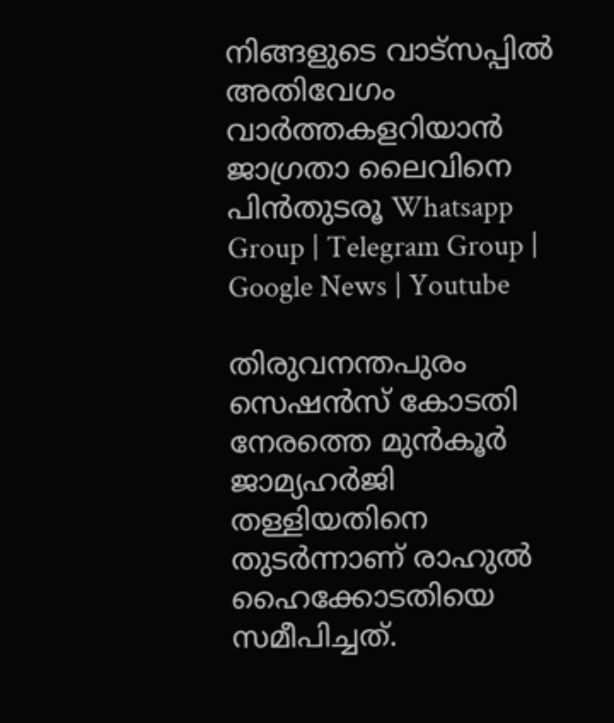നിങ്ങളുടെ വാട്സപ്പിൽ അതിവേഗം വാർത്തകളറിയാൻ ജാഗ്രതാ ലൈവിനെ പിൻതുടരൂ Whatsapp Group | Telegram Group | Google News | Youtube

തിരുവനന്തപുരം സെഷൻസ് കോടതി നേരത്തെ മുൻകൂർ ജാമ്യഹർജി തള്ളിയതിനെ തുടർന്നാണ് രാഹുൽ ഹൈക്കോടതിയെ സമീപിച്ചത്.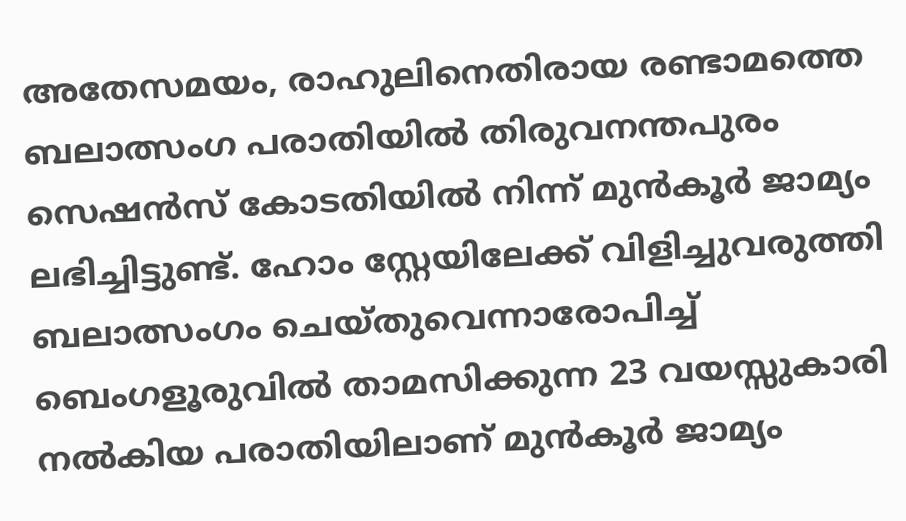അതേസമയം, രാഹുലിനെതിരായ രണ്ടാമത്തെ ബലാത്സംഗ പരാതിയിൽ തിരുവനന്തപുരം സെഷൻസ് കോടതിയിൽ നിന്ന് മുൻകൂർ ജാമ്യം ലഭിച്ചിട്ടുണ്ട്. ഹോം സ്റ്റേയിലേക്ക് വിളിച്ചുവരുത്തി ബലാത്സംഗം ചെയ്തുവെന്നാരോപിച്ച് ബെംഗളൂരുവിൽ താമസിക്കുന്ന 23 വയസ്സുകാരി നൽകിയ പരാതിയിലാണ് മുൻകൂർ ജാമ്യം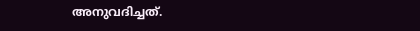അനുവദിച്ചത്.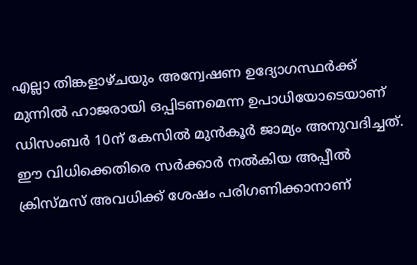എല്ലാ തിങ്കളാഴ്ചയും അന്വേഷണ ഉദ്യോഗസ്ഥർക്ക് മുന്നിൽ ഹാജരായി ഒപ്പിടണമെന്ന ഉപാധിയോടെയാണ് ഡിസംബർ 10ന് കേസിൽ മുൻകൂർ ജാമ്യം അനുവദിച്ചത്. ഈ വിധിക്കെതിരെ സർക്കാർ നൽകിയ അപ്പീൽ ക്രിസ്മസ് അവധിക്ക് ശേഷം പരിഗണിക്കാനാണ്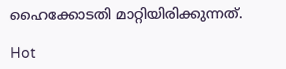ഹൈക്കോടതി മാറ്റിയിരിക്കുന്നത്.

Hot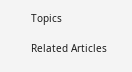Topics

Related Articles